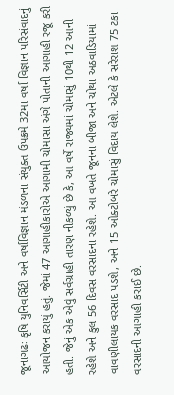જૂનાગઢઃ કૃષિ યુનિવર્સિટી અને વર્ષાવિજ્ઞાન મંડળના સંયુક્ત ઉપક્રમે 32મા વર્ષા વિજ્ઞાન પરિસંવાદનું આયોજન કરાયું હતું. જેમાં 47 આગાહીકારોએ આગામી ચોમાસા અંગે પોતાની આગાહી રજૂ કરી હતી. જેનું એક એવું સર્વગ્રાહી તારણ નીકળ્યું છે કે, આ વર્ષે રાજ્યમાં ચોમાસું 10થી 12 આની રહેશે અને કુલ 56 દિવસ વરસાદના રહેશે. આ વખતે જૂનના બીજા અને ચોથા અઠવાડિયામાં વાવણીલાયક વરસાદ પડશે, અને 15 ઓક્ટોબરે ચોમાસું વિદાય લેશે. એટલે કે સરેરાશ 75 ટકા વરસાદની આગાહી કરાઈ છે.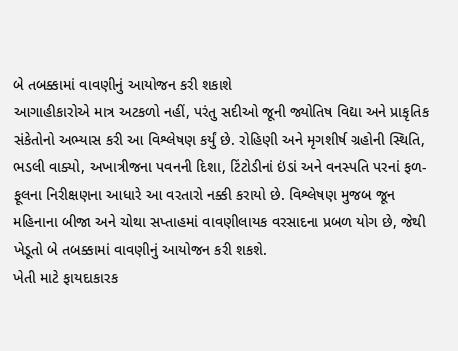બે તબક્કામાં વાવણીનું આયોજન કરી શકાશે
આગાહીકારોએ માત્ર અટકળો નહીં, પરંતુ સદીઓ જૂની જ્યોતિષ વિદ્યા અને પ્રાકૃતિક સંકેતોનો અભ્યાસ કરી આ વિશ્લેષણ કર્યું છે. રોહિણી અને મૃગશીર્ષ ગ્રહોની સ્થિતિ, ભડલી વાક્યો, અખાત્રીજના પવનની દિશા, ટિંટોડીનાં ઇંડાં અને વનસ્પતિ પરનાં ફળ-ફૂલના નિરીક્ષણના આધારે આ વરતારો નક્કી કરાયો છે. વિશ્લેષણ મુજબ જૂન મહિનાના બીજા અને ચોથા સપ્તાહમાં વાવણીલાયક વરસાદના પ્રબળ યોગ છે, જેથી ખેડૂતો બે તબક્કામાં વાવણીનું આયોજન કરી શકશે.
ખેતી માટે ફાયદાકારક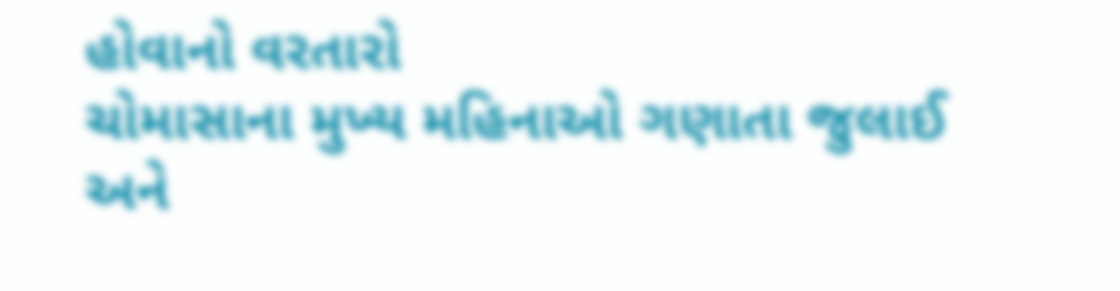હોવાનો વરતારો
ચોમાસાના મુખ્ય મહિનાઓ ગણાતા જુલાઈ અને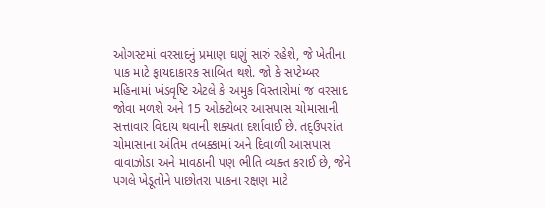ઓગસ્ટમાં વરસાદનું પ્રમાણ ઘણું સારું રહેશે, જે ખેતીના પાક માટે ફાયદાકારક સાબિત થશે. જો કે સપ્ટેમ્બર મહિનામાં ખંડવૃષ્ટિ એટલે કે અમુક વિસ્તારોમાં જ વરસાદ જોવા મળશે અને 15 ઓક્ટોબર આસપાસ ચોમાસાની સત્તાવાર વિદાય થવાની શક્યતા દર્શાવાઈ છે. તદ્ઉપરાંત ચોમાસાના અંતિમ તબક્કામાં અને દિવાળી આસપાસ વાવાઝોડા અને માવઠાની પણ ભીતિ વ્યક્ત કરાઈ છે, જેને પગલે ખેડૂતોને પાછોતરા પાકના રક્ષણ માટે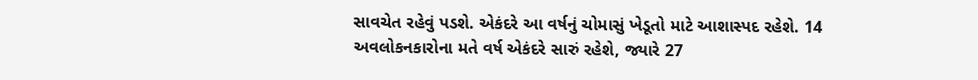સાવચેત રહેવું પડશે. એકંદરે આ વર્ષનું ચોમાસું ખેડૂતો માટે આશાસ્પદ રહેશે. 14 અવલોકનકારોના મતે વર્ષ એકંદરે સારું રહેશે, જ્યારે 27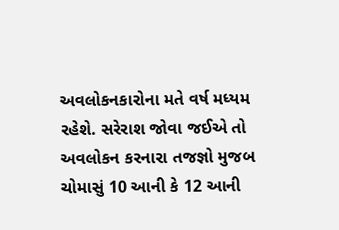અવલોકનકારોના મતે વર્ષ મધ્યમ રહેશે. સરેરાશ જોવા જઈએ તો અવલોકન કરનારા તજજ્ઞો મુજબ ચોમાસું 10 આની કે 12 આની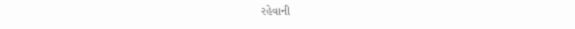રહેવાની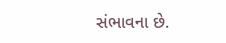સંભાવના છે.